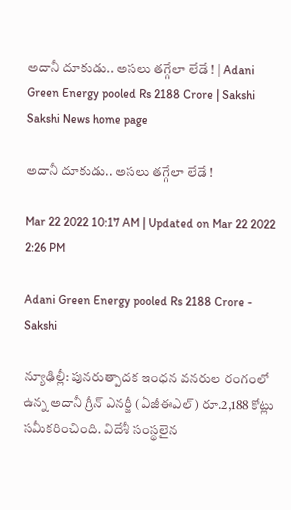అదానీ దూకుడు.. అసలు తగ్గేలా లేడే ! | Adani Green Energy pooled Rs 2188 Crore | Sakshi
Sakshi News home page

అదానీ దూకుడు.. అసలు తగ్గేలా లేడే !

Mar 22 2022 10:17 AM | Updated on Mar 22 2022 2:26 PM

Adani Green Energy pooled Rs 2188 Crore - Sakshi

న్యూఢిల్లీ: పునరుత్పాదక ఇంధన వనరుల రంగంలో ఉన్న అదానీ గ్రీన్‌ ఎనర్జీ (ఏజీఈఎల్‌) రూ.2,188 కోట్లు సమీకరించింది. విదేశీ సంస్థలైన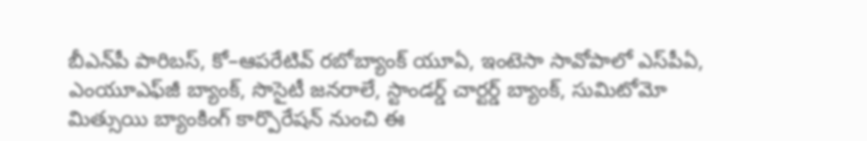బీఎన్‌పీ పారిబస్, కో–ఆపరేటివ్‌ రబోబ్యాంక్‌ యూఏ, ఇంటెసా సావోపాలో ఎస్‌పీఏ, ఎంయూఎఫ్‌జీ బ్యాంక్, సొసైటీ జనరాలే, స్టాండర్డ్‌ చార్టర్డ్‌ బ్యాంక్, సుమిటోమో మిత్సుయి బ్యాంకింగ్‌ కార్పొరేషన్‌ నుంచి ఈ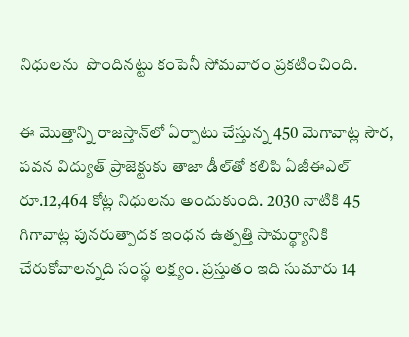నిధులను  పొందినట్టు కంపెనీ సోమవారం ప్రకటించింది.

ఈ మొత్తాన్ని రాజస్తాన్‌లో ఏర్పాటు చేస్తున్న 450 మెగావాట్ల సౌర, పవన విద్యుత్‌ ప్రాజెక్టుకు తాజా డీల్‌తో కలిపి ఏజీఈఎల్‌ రూ.12,464 కోట్ల నిధులను అందుకుంది. 2030 నాటికి 45 గిగావాట్ల పునరుత్పాదక ఇంధన ఉత్పత్తి సామర్థ్యానికి చేరుకోవాలన్నది సంస్థ లక్ష్యం. ప్రస్తుతం ఇది సుమారు 14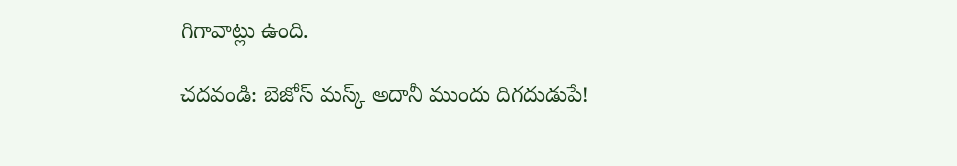గిగావాట్లు ఉంది.

చదవండి: బెజోస్‌ మస్క్‌ అదానీ ముందు దిగదుడుపే!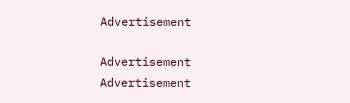Advertisement

Advertisement
Advertisement